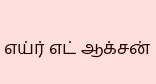எய்ர் எட் ஆக்சன்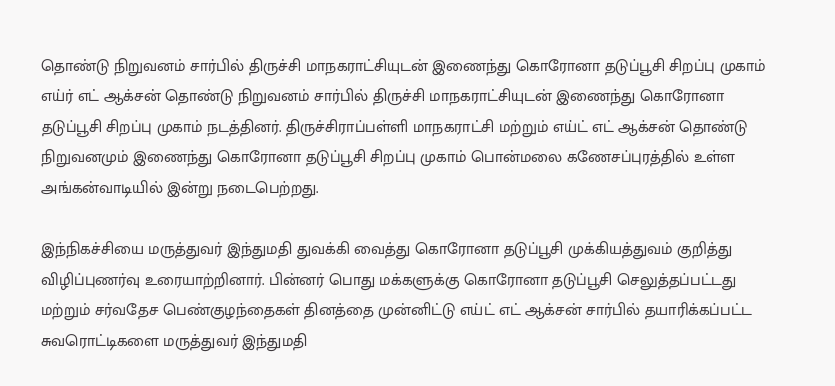தொண்டு நிறுவனம் சார்பில் திருச்சி மாநகராட்சியுடன் இணைந்து கொரோனா தடுப்பூசி சிறப்பு முகாம்
எய்ர் எட் ஆக்சன் தொண்டு நிறுவனம் சார்பில் திருச்சி மாநகராட்சியுடன் இணைந்து கொரோனா தடுப்பூசி சிறப்பு முகாம் நடத்தினர். திருச்சிராப்பள்ளி மாநகராட்சி மற்றும் எய்ட் எட் ஆக்சன் தொண்டு நிறுவனமும் இணைந்து கொரோனா தடுப்பூசி சிறப்பு முகாம் பொன்மலை கணேசப்புரத்தில் உள்ள அங்கன்வாடியில் இன்று நடைபெற்றது.

இந்நிகச்சியை மருத்துவர் இந்துமதி துவக்கி வைத்து கொரோனா தடுப்பூசி முக்கியத்துவம் குறித்து விழிப்புணர்வு உரையாற்றினார். பின்னர் பொது மக்களுக்கு கொரோனா தடுப்பூசி செலுத்தப்பட்டது மற்றும் சர்வதேச பெண்குழந்தைகள் தினத்தை முன்னிட்டு எய்ட் எட் ஆக்சன் சார்பில் தயாரிக்கப்பட்ட சுவரொட்டிகளை மருத்துவர் இந்துமதி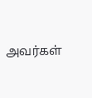அவர்கள்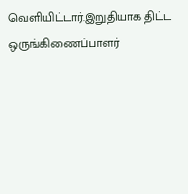வெளியிட்டார்.இறுதியாக திட்ட ஒருங்கிணைப்பாளர்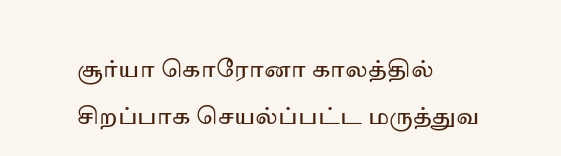சூர்யா கொரோனா காலத்தில் சிறப்பாக செயல்ப்பட்ட மருத்துவ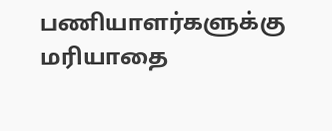பணியாளர்களுக்கு மரியாதை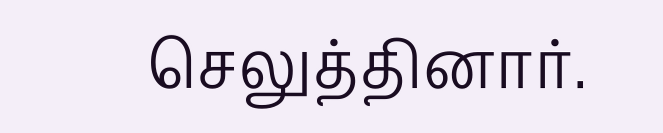செலுத்தினார்.